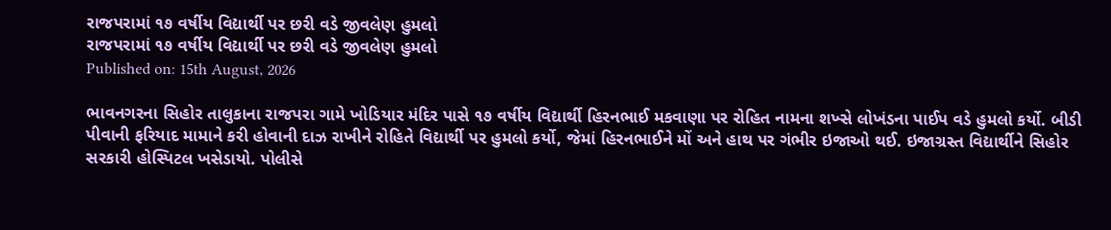રાજપરામાં ૧૭ વર્ષીય વિદ્યાર્થી પર છરી વડે જીવલેણ હુમલો
રાજપરામાં ૧૭ વર્ષીય વિદ્યાર્થી પર છરી વડે જીવલેણ હુમલો
Published on: 15th August, 2026

ભાવનગરના સિહોર તાલુકાના રાજપરા ગામે ખોડિયાર મંદિર પાસે ૧૭ વર્ષીય વિદ્યાર્થી હિરનભાઈ મકવાણા પર રોહિત નામના શખ્સે લોખંડના પાઈપ વડે હુમલો કર્યો. બીડી પીવાની ફરિયાદ મામાને કરી હોવાની દાઝ રાખીને રોહિતે વિદ્યાર્થી પર હુમલો કર્યો, જેમાં હિરનભાઈને મોં અને હાથ પર ગંભીર ઇજાઓ થઈ. ઇજાગ્રસ્ત વિદ્યાર્થીને સિહોર સરકારી હોસ્પિટલ ખસેડાયો. પોલીસે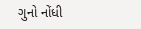ગુનો નોંધી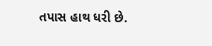તપાસ હાથ ધરી છે.